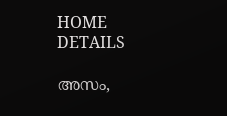HOME
DETAILS

അസം,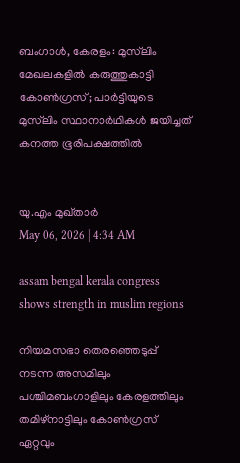ബംഗാൾ, കേരളം: മുസ്‌ലിം മേഖലകളിൽ കരുത്തുകാട്ടി കോൺഗ്രസ്; പാർട്ടിയുടെ മുസ്‌ലിം സ്ഥാനാർഥികൾ ജയിച്ചത് കനത്ത ഭൂരിപക്ഷത്തിൽ


യു.എം മുഖ്താർ
May 06, 2026 | 4:34 AM

assam bengal kerala congress shows strength in muslim regions

നിയമസഭാ തെരഞ്ഞെടുപ്പ് നടന്ന അസമിലും പശ്ചിമബംഗാളിലും കേരളത്തിലും തമിഴ്‌നാട്ടിലും കോൺഗ്രസ് ഏറ്റവും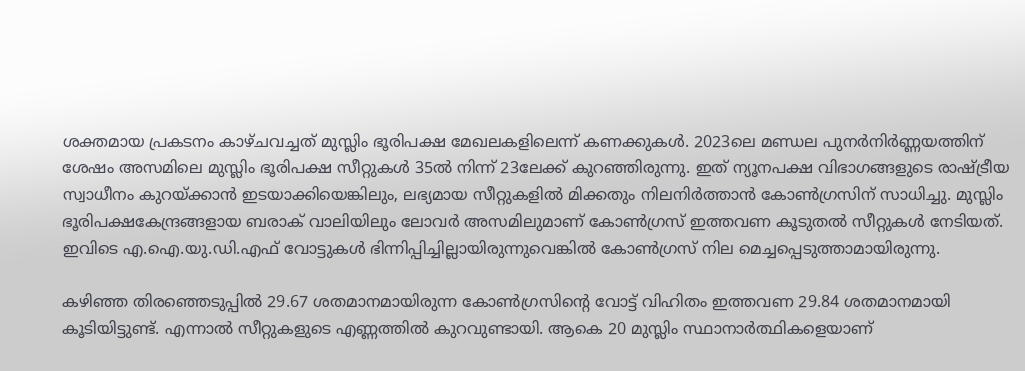ശക്തമായ പ്രകടനം കാഴ്ചവച്ചത് മുസ്ലിം ഭൂരിപക്ഷ മേഖലകളിലെന്ന് കണക്കുകൾ. 2023ലെ മണ്ഡല പുനർനിർണ്ണയത്തിന് ശേഷം അസമിലെ മുസ്ലിം ഭൂരിപക്ഷ സീറ്റുകൾ 35ൽ നിന്ന് 23ലേക്ക് കുറഞ്ഞിരുന്നു. ഇത് ന്യൂനപക്ഷ വിഭാഗങ്ങളുടെ രാഷ്ട്രീയ സ്വാധീനം കുറയ്ക്കാൻ ഇടയാക്കിയെങ്കിലും, ലഭ്യമായ സീറ്റുകളിൽ മിക്കതും നിലനിർത്താൻ കോൺഗ്രസിന് സാധിച്ചു. മുസ്ലിം ഭൂരിപക്ഷകേന്ദ്രങ്ങളായ ബരാക് വാലിയിലും ലോവർ അസമിലുമാണ് കോൺഗ്രസ് ഇത്തവണ കൂടുതൽ സീറ്റുകൾ നേടിയത്. ഇവിടെ എ.ഐ.യു.ഡി.എഫ് വോട്ടുകൾ ഭിന്നിപ്പിച്ചില്ലായിരുന്നുവെങ്കിൽ കോൺഗ്രസ് നില മെച്ചപ്പെടുത്താമായിരുന്നു.

കഴിഞ്ഞ തിരഞ്ഞെടുപ്പിൽ 29.67 ശതമാനമായിരുന്ന കോൺഗ്രസിന്റെ വോട്ട് വിഹിതം ഇത്തവണ 29.84 ശതമാനമായി കൂടിയിട്ടുണ്ട്. എന്നാൽ സീറ്റുകളുടെ എണ്ണത്തിൽ കുറവുണ്ടായി. ആകെ 20 മുസ്ലിം സ്ഥാനാർത്ഥികളെയാണ്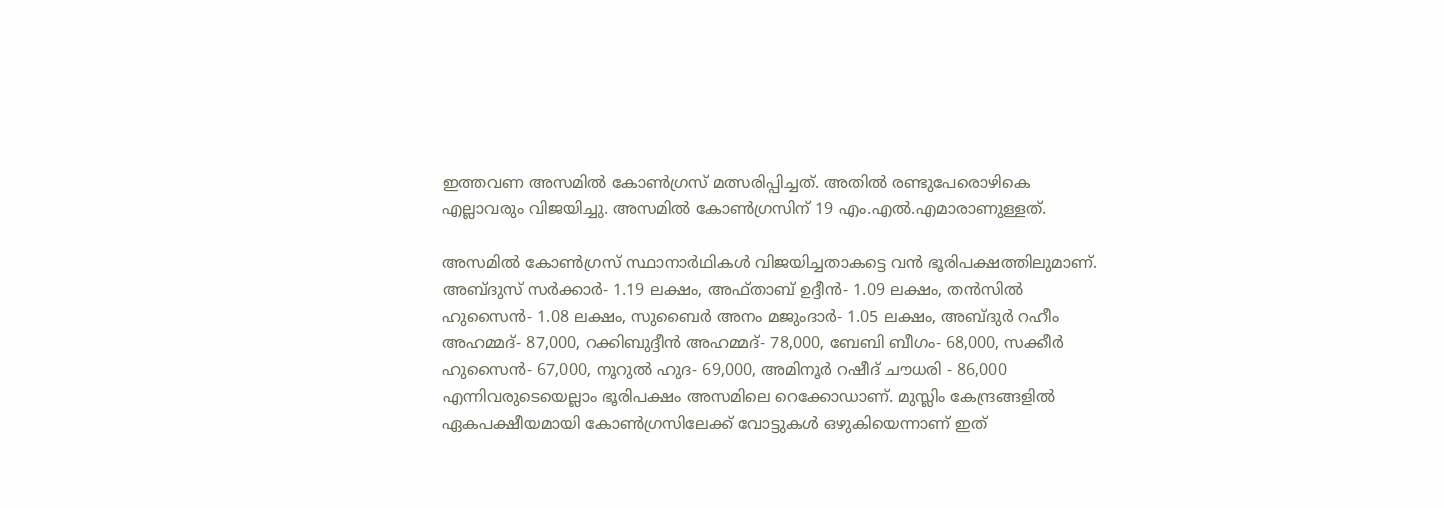ഇത്തവണ അസമിൽ കോൺഗ്രസ് മത്സരിപ്പിച്ചത്. അതിൽ രണ്ടുപേരൊഴികെ എല്ലാവരും വിജയിച്ചു. അസമിൽ കോൺഗ്രസിന് 19 എം.എൽ.എമാരാണുള്ളത്.

അസമിൽ കോൺഗ്രസ് സ്ഥാനാർഥികൾ വിജയിച്ചതാകട്ടെ വൻ ഭൂരിപക്ഷത്തിലുമാണ്. അബ്ദുസ് സർക്കാർ- 1.19 ലക്ഷം, അഫ്താബ് ഉദ്ദീൻ- 1.09 ലക്ഷം, തൻസിൽ ഹുസൈൻ- 1.08 ലക്ഷം, സുബൈർ അനം മജുംദാർ- 1.05 ലക്ഷം, അബ്ദുർ റഹീം അഹമ്മദ്- 87,000, റക്കിബുദ്ദീൻ അഹമ്മദ്- 78,000, ബേബി ബീഗം- 68,000, സക്കീർ ഹുസൈൻ- 67,000, നൂറുൽ ഹുദ- 69,000, അമിനൂർ റഷീദ് ചൗധരി - 86,000 എന്നിവരുടെയെല്ലാം ഭൂരിപക്ഷം അസമിലെ റെക്കോഡാണ്. മുസ്ലിം കേന്ദ്രങ്ങളിൽ ഏകപക്ഷീയമായി കോൺഗ്രസിലേക്ക് വോട്ടുകൾ ഒഴുകിയെന്നാണ് ഇത്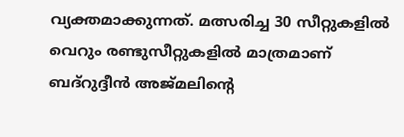വ്യക്തമാക്കുന്നത്. മത്സരിച്ച 30 സീറ്റുകളിൽ വെറും രണ്ടുസീറ്റുകളിൽ മാത്രമാണ് ബദ്‌റുദ്ദീൻ അജ്മലിന്റെ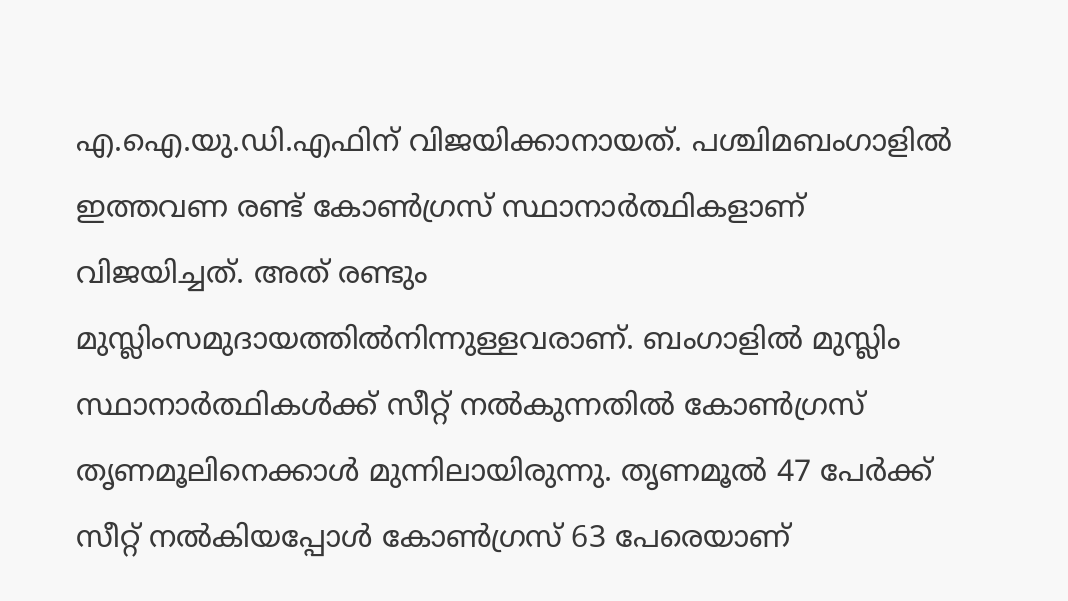എ.ഐ.യു.ഡി.എഫിന് വിജയിക്കാനായത്. പശ്ചിമബംഗാളിൽ ഇത്തവണ രണ്ട് കോൺഗ്രസ് സ്ഥാനാർത്ഥികളാണ് വിജയിച്ചത്. അത് രണ്ടും മുസ്ലിംസമുദായത്തിൽനിന്നുള്ളവരാണ്. ബംഗാളിൽ മുസ്ലിം സ്ഥാനാർത്ഥികൾക്ക് സീറ്റ് നൽകുന്നതിൽ കോൺഗ്രസ് തൃണമൂലിനെക്കാൾ മുന്നിലായിരുന്നു. തൃണമൂൽ 47 പേർക്ക് സീറ്റ് നൽകിയപ്പോൾ കോൺഗ്രസ് 63 പേരെയാണ്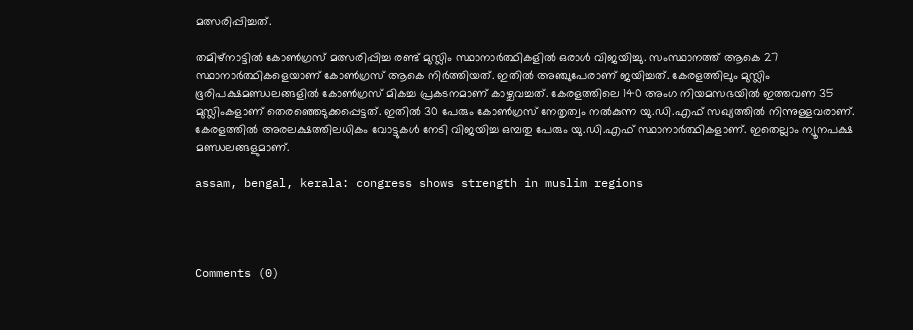മത്സരിപ്പിച്ചത്.

തമിഴ്‌നാട്ടിൽ കോൺഗ്രസ് മത്സരിപ്പിച്ച രണ്ട് മുസ്ലിം സ്ഥാനാർത്ഥികളിൽ ഒരാൾ വിജയിച്ചു. സംസ്ഥാനത്ത് ആകെ 27 സ്ഥാനാർത്ഥികളെയാണ് കോൺഗ്രസ് ആകെ നിർത്തിയത്. ഇതിൽ അഞ്ചുപേരാണ് ജയിച്ചത്. കേരളത്തിലും മുസ്ലിം ഭൂരിപക്ഷമണ്ഡലങ്ങളിൽ കോൺഗ്രസ് മികച്ച പ്രകടനമാണ് കാഴ്ചവച്ചത്. കേരളത്തിലെ 140 അംഗ നിയമസഭയിൽ ഇത്തവണ 35 മുസ്ലിംകളാണ് തെരഞ്ഞെടുക്കപ്പെട്ടത്. ഇതിൽ 30 പേരും കോൺഗ്രസ് നേതൃത്വം നൽകുന്ന യു.ഡി.എഫ് സഖ്യത്തിൽ നിന്നുള്ളവരാണ്. കേരളത്തിൽ അരലക്ഷത്തിലധികം വോട്ടുകൾ നേടി വിജയിച്ച ഒമ്പതു പേരും യു.ഡി.എഫ് സ്ഥാനാർത്ഥികളാണ്. ഇതെല്ലാം ന്യൂനപക്ഷ മണ്ഡലങ്ങളുമാണ്.

assam, bengal, kerala: congress shows strength in muslim regions




Comments (0)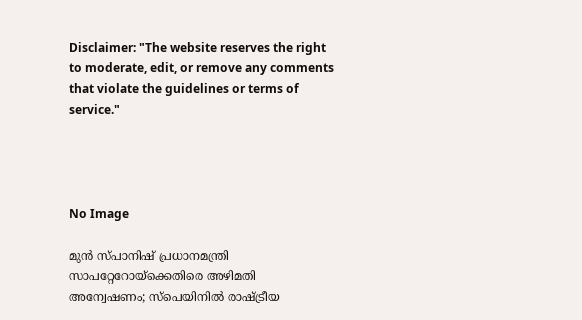Disclaimer: "The website reserves the right to moderate, edit, or remove any comments that violate the guidelines or terms of service."




No Image

മുൻ സ്പാനിഷ് പ്രധാനമന്ത്രി സാപറ്റേറോയ്‌ക്കെതിരെ അഴിമതി അന്വേഷണം; സ്പെയിനിൽ രാഷ്ട്രീയ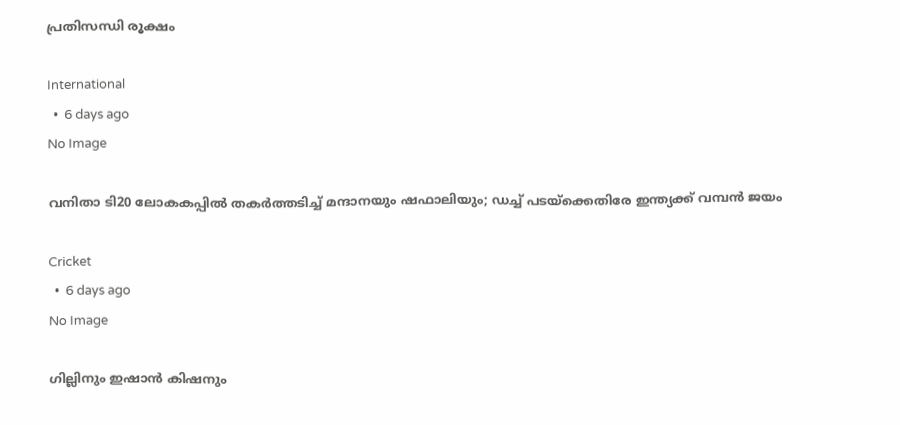പ്രതിസന്ധി രൂക്ഷം

International
  •  6 days ago
No Image

വനിതാ ടി20 ലോകകപ്പിൽ തകർത്തടിച്ച് മന്ദാനയും ഷഫാലിയും; ഡച്ച് പടയ്‌ക്കെതിരേ ഇന്ത്യക്ക് വമ്പൻ ജയം

Cricket
  •  6 days ago
No Image

ഗില്ലിനും ഇഷാൻ കിഷനും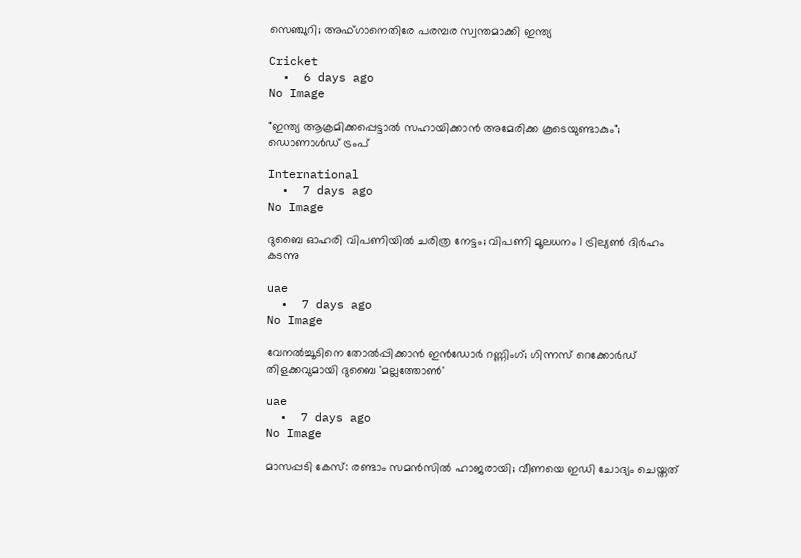സെഞ്ചുറി; അഫ്ഗാനെതിരേ പരമ്പര സ്വന്തമാക്കി ഇന്ത്യ

Cricket
  •  6 days ago
No Image

"ഇന്ത്യ ആക്രമിക്കപ്പെട്ടാൽ സഹായിക്കാൻ അമേരിക്ക കൂടെയുണ്ടാകും"; ഡൊണാൾഡ് ട്രംപ്

International
  •  7 days ago
No Image

ദുബൈ ഓഹരി വിപണിയിൽ ചരിത്ര നേട്ടം; വിപണി മൂലധനം 1 ട്രില്യൺ ദിർഹം കടന്നു

uae
  •  7 days ago
No Image

വേനൽച്ചൂടിനെ തോൽപ്പിക്കാൻ ഇൻഡോർ റണ്ണിംഗ്; ഗിന്നസ് റെക്കോർഡ് തിളക്കവുമായി ദുബൈ 'മല്ലത്തോൺ'

uae
  •  7 days ago
No Image

മാസപ്പടി കേസ്: രണ്ടാം സമൻസിൽ ഹാജരായി; വീണയെ ഇഡി ചോദ്യം ചെയ്തത്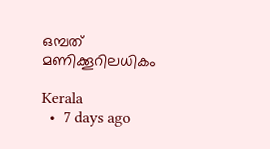ഒമ്പത് മണിക്കൂറിലധികം

Kerala
  •  7 days ago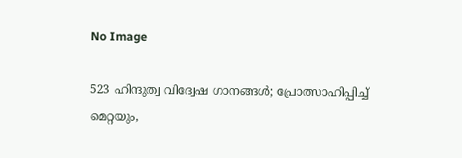No Image

523 ഹിന്ദുത്വ വിദ്വേഷ ഗാനങ്ങള്‍; പ്രോത്സാഹിപ്പിച്ച് മെറ്റയും,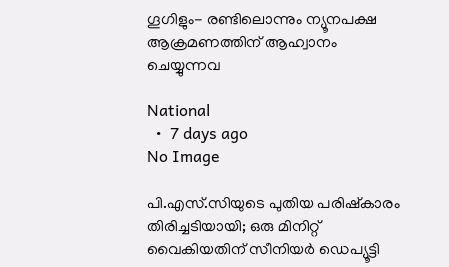ഗൂഗിളും- രണ്ടിലൊന്നും ന്യൂനപക്ഷ ആക്രമണത്തിന് ആഹ്വാനം ചെയ്യുന്നവ

National
  •  7 days ago
No Image

പി.എസ്.സിയുടെ പുതിയ പരിഷ്കാരം തിരിച്ചടിയായി; ഒരു മിനിറ്റ് വൈകിയതിന് സീനിയർ ഡെപ്യൂട്ടി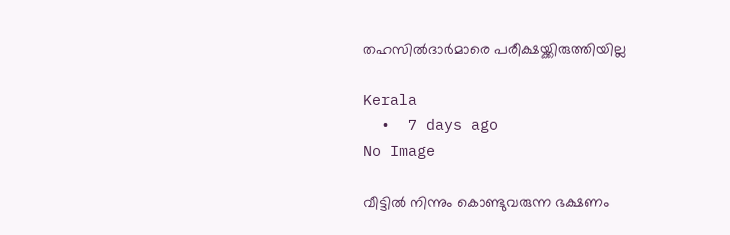തഹസിൽദാർമാരെ പരീക്ഷയ്ക്കിരുത്തിയില്ല

Kerala
  •  7 days ago
No Image

വീട്ടിൽ നിന്നും കൊണ്ടുവരുന്ന ഭക്ഷണം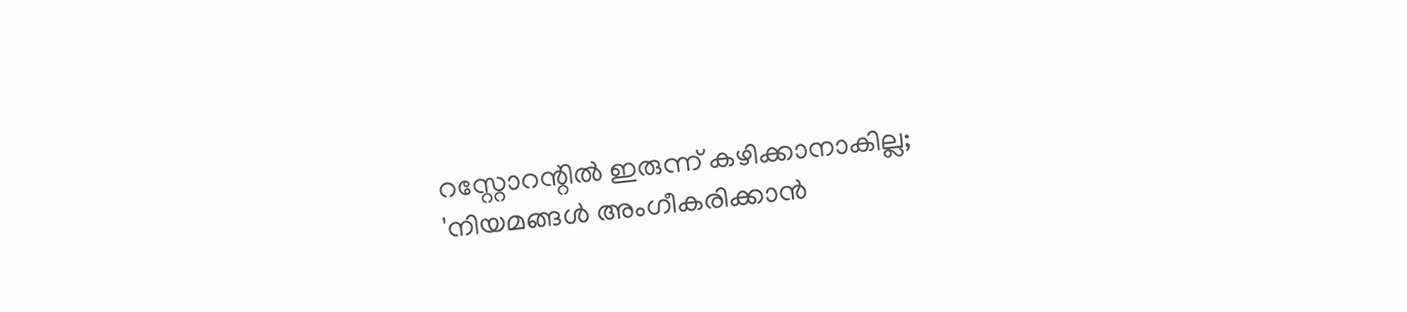റസ്റ്റോറന്റിൽ ഇരുന്ന് കഴിക്കാനാകില്ല; 'നിയമങ്ങൾ അംഗീകരിക്കാൻ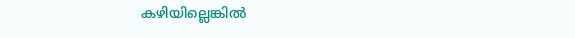കഴിയില്ലെങ്കിൽ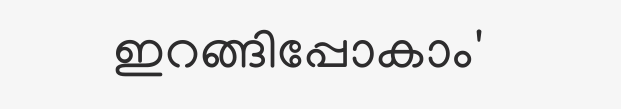ഇറങ്ങിപ്പോകാം'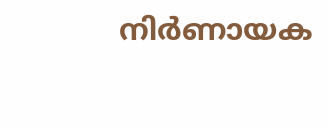നിർണായക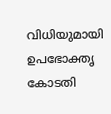വിധിയുമായി ഉപഭോക്തൃ കോടതി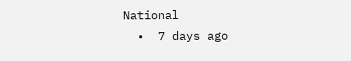National
  •  7 days ago